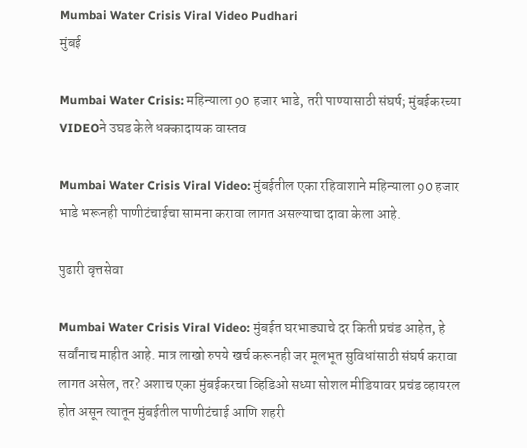Mumbai Water Crisis Viral Video Pudhari
मुंबई

Mumbai Water Crisis: महिन्याला 90 हजार भाडे, तरी पाण्यासाठी संघर्ष; मुंबईकरच्या VIDEOने उघड केले धक्कादायक वास्तव

Mumbai Water Crisis Viral Video: मुंबईतील एका रहिवाशाने महिन्याला 90 हजार भाडे भरूनही पाणीटंचाईचा सामना करावा लागत असल्याचा दावा केला आहे.

पुढारी वृत्तसेवा

Mumbai Water Crisis Viral Video: मुंबईत घरभाड्याचे दर किती प्रचंड आहेत, हे सर्वांनाच माहीत आहे. मात्र लाखो रुपये खर्च करूनही जर मूलभूत सुविधांसाठी संघर्ष करावा लागत असेल, तर? अशाच एका मुंबईकरचा व्हिडिओ सध्या सोशल मीडियावर प्रचंड व्हायरल होत असून त्यातून मुंबईतील पाणीटंचाई आणि शहरी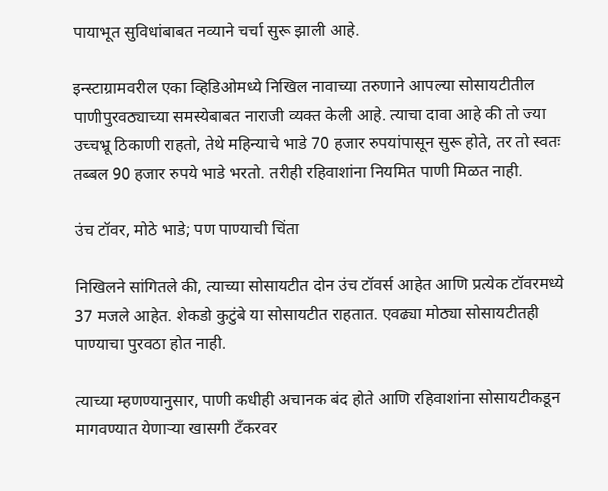पायाभूत सुविधांबाबत नव्याने चर्चा सुरू झाली आहे.

इन्स्टाग्रामवरील एका व्हिडिओमध्ये निखिल नावाच्या तरुणाने आपल्या सोसायटीतील पाणीपुरवठ्याच्या समस्येबाबत नाराजी व्यक्त केली आहे. त्याचा दावा आहे की तो ज्या उच्चभ्रू ठिकाणी राहतो, तेथे महिन्याचे भाडे 70 हजार रुपयांपासून सुरू होते, तर तो स्वतः तब्बल 90 हजार रुपये भाडे भरतो. तरीही रहिवाशांना नियमित पाणी मिळत नाही.

उंच टॉवर, मोठे भाडे; पण पाण्याची चिंता

निखिलने सांगितले की, त्याच्या सोसायटीत दोन उंच टॉवर्स आहेत आणि प्रत्येक टॉवरमध्ये 37 मजले आहेत. शेकडो कुटुंबे या सोसायटीत राहतात. एवढ्या मोठ्या सोसायटीतही पाण्याचा पुरवठा होत नाही.

त्याच्या म्हणण्यानुसार, पाणी कधीही अचानक बंद होते आणि रहिवाशांना सोसायटीकडून मागवण्यात येणाऱ्या खासगी टँकरवर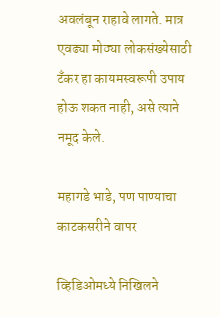अवलंबून राहावे लागते. मात्र एवढ्या मोठ्या लोकसंख्येसाठी टँकर हा कायमस्वरूपी उपाय होऊ शकत नाही, असे त्याने नमूद केले.

महागडे भाडे, पण पाण्याचा काटकसरीने वापर

व्हिडिओमध्ये निखिलने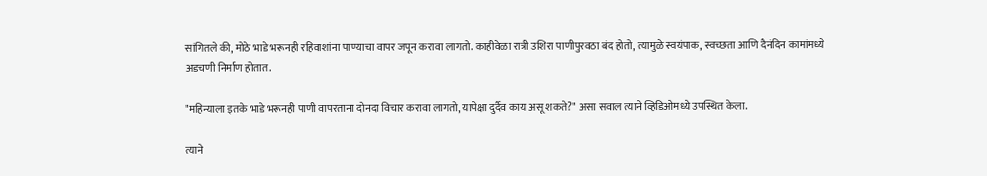सांगितले की, मोठे भाडे भरूनही रहिवाशांना पाण्याचा वापर जपून करावा लागतो. काहीवेळा रात्री उशिरा पाणीपुरवठा बंद होतो, त्यामुळे स्वयंपाक, स्वच्छता आणि दैनंदिन कामांमध्ये अडचणी निर्माण होतात.

"महिन्याला इतके भाडे भरूनही पाणी वापरताना दोनदा विचार करावा लागतो, यापेक्षा दुर्दैव काय असू शकते?" असा सवाल त्याने व्हिडिओमध्ये उपस्थित केला.

त्याने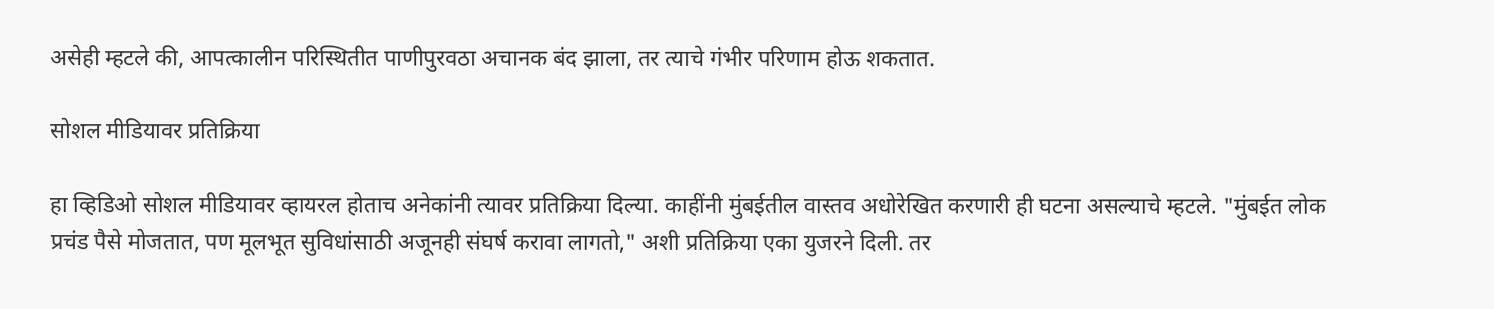असेही म्हटले की, आपत्कालीन परिस्थितीत पाणीपुरवठा अचानक बंद झाला, तर त्याचे गंभीर परिणाम होऊ शकतात.

सोशल मीडियावर प्रतिक्रिया

हा व्हिडिओ सोशल मीडियावर व्हायरल होताच अनेकांनी त्यावर प्रतिक्रिया दिल्या. काहींनी मुंबईतील वास्तव अधोरेखित करणारी ही घटना असल्याचे म्हटले. "मुंबईत लोक प्रचंड पैसे मोजतात, पण मूलभूत सुविधांसाठी अजूनही संघर्ष करावा लागतो," अशी प्रतिक्रिया एका युजरने दिली. तर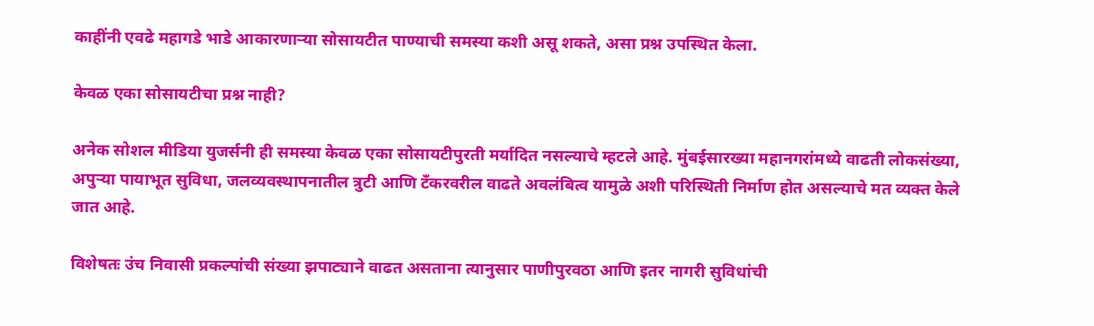काहींनी एवढे महागडे भाडे आकारणाऱ्या सोसायटीत पाण्याची समस्या कशी असू शकते, असा प्रश्न उपस्थित केला.

केवळ एका सोसायटीचा प्रश्न नाही?

अनेक सोशल मीडिया युजर्सनी ही समस्या केवळ एका सोसायटीपुरती मर्यादित नसल्याचे म्हटले आहे. मुंबईसारख्या महानगरांमध्ये वाढती लोकसंख्या, अपुऱ्या पायाभूत सुविधा, जलव्यवस्थापनातील त्रुटी आणि टँकरवरील वाढते अवलंबित्व यामुळे अशी परिस्थिती निर्माण होत असल्याचे मत व्यक्त केले जात आहे.

विशेषतः उंच निवासी प्रकल्पांची संख्या झपाट्याने वाढत असताना त्यानुसार पाणीपुरवठा आणि इतर नागरी सुविधांची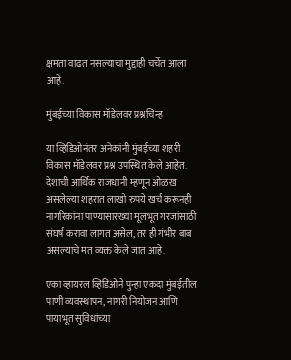क्षमता वाढत नसल्याचा मुद्दाही चर्चेत आला आहे.

मुंबईच्या विकास मॉडेलवर प्रश्नचिन्ह

या व्हिडिओनंतर अनेकांनी मुंबईच्या शहरी विकास मॉडेलवर प्रश्न उपस्थित केले आहेत. देशाची आर्थिक राजधानी म्हणून ओळख असलेल्या शहरात लाखो रुपये खर्च करूनही नागरिकांना पाण्यासारख्या मूलभूत गरजांसाठी संघर्ष करावा लागत असेल, तर ही गंभीर बाब असल्याचे मत व्यक्त केले जात आहे.

एका व्हायरल व्हिडिओने पुन्हा एकदा मुंबईतील पाणी व्यवस्थापन, नागरी नियोजन आणि पायाभूत सुविधांच्या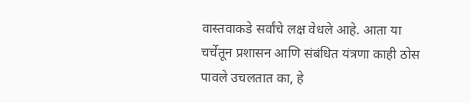वास्तवाकडे सर्वांचे लक्ष वेधले आहे. आता या चर्चेतून प्रशासन आणि संबंधित यंत्रणा काही ठोस पावले उचलतात का, हे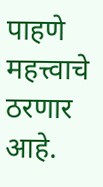पाहणे महत्त्वाचे ठरणार आहे.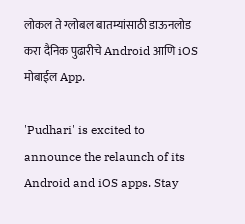लोकल ते ग्लोबल बातम्यांसाठी डाऊनलोड करा दैनिक पुढारीचे Android आणि iOS मोबाईल App.

'Pudhari' is excited to announce the relaunch of its Android and iOS apps. Stay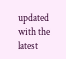updated with the latest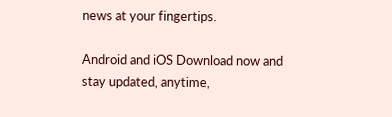news at your fingertips.

Android and iOS Download now and stay updated, anytime,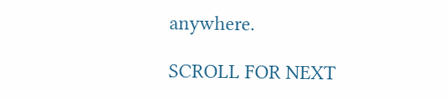anywhere.

SCROLL FOR NEXT